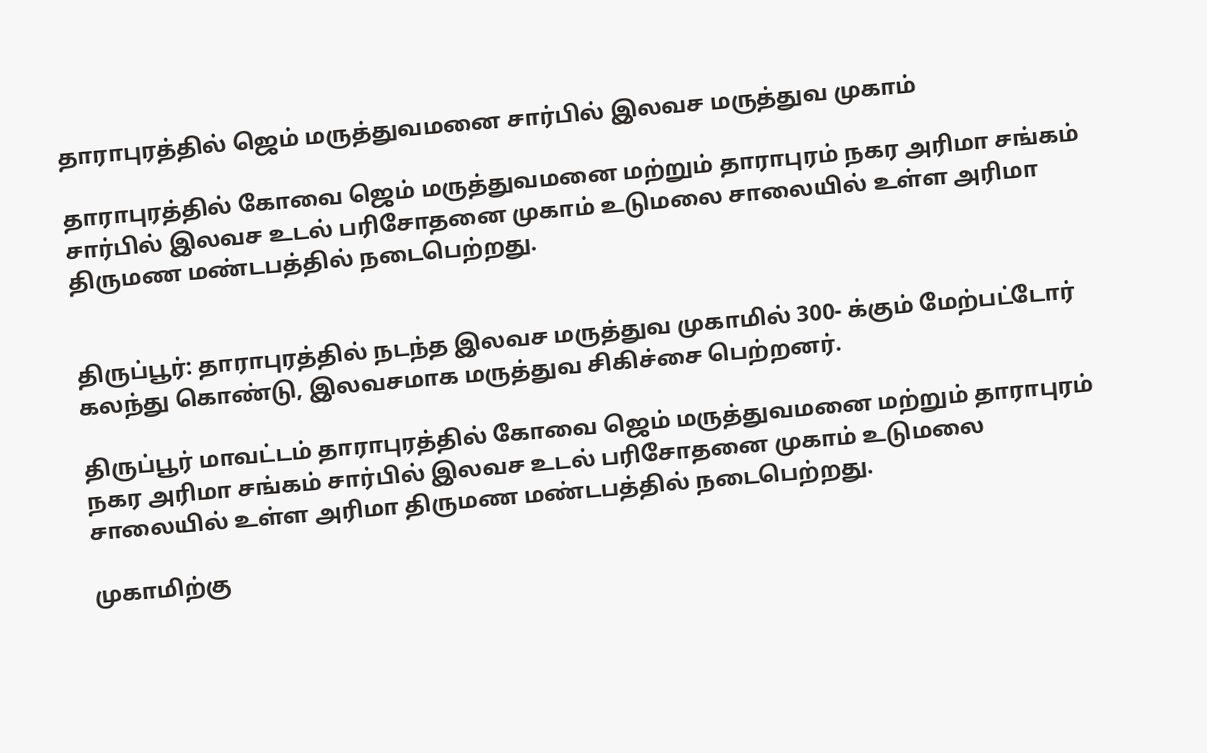தாராபுரத்தில் ஜெம் மருத்துவமனை சார்பில் இலவச மருத்துவ முகாம்

தாராபுரத்தில் கோவை ஜெம் மருத்துவமனை மற்றும் தாராபுரம் நகர அரிமா சங்கம் சார்பில் இலவச உடல் பரிசோதனை முகாம் உடுமலை சாலையில் உள்ள அரிமா திருமண மண்டபத்தில் நடைபெற்றது.


திருப்பூர்: தாராபுரத்தில் நடந்த இலவச மருத்துவ முகாமில் 300- க்கும் மேற்பட்டோர் கலந்து கொண்டு, இலவசமாக மருத்துவ சிகிச்சை பெற்றனர்.

திருப்பூர் மாவட்டம் தாராபுரத்தில் கோவை ஜெம் மருத்துவமனை மற்றும் தாராபுரம் நகர அரிமா சங்கம் சார்பில் இலவச உடல் பரிசோதனை முகாம் உடுமலை சாலையில் உள்ள அரிமா திருமண மண்டபத்தில் நடைபெற்றது.

முகாமிற்கு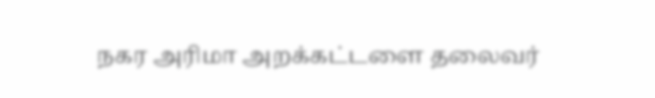நகர அரிமா அறக்கட்டளை தலைவர்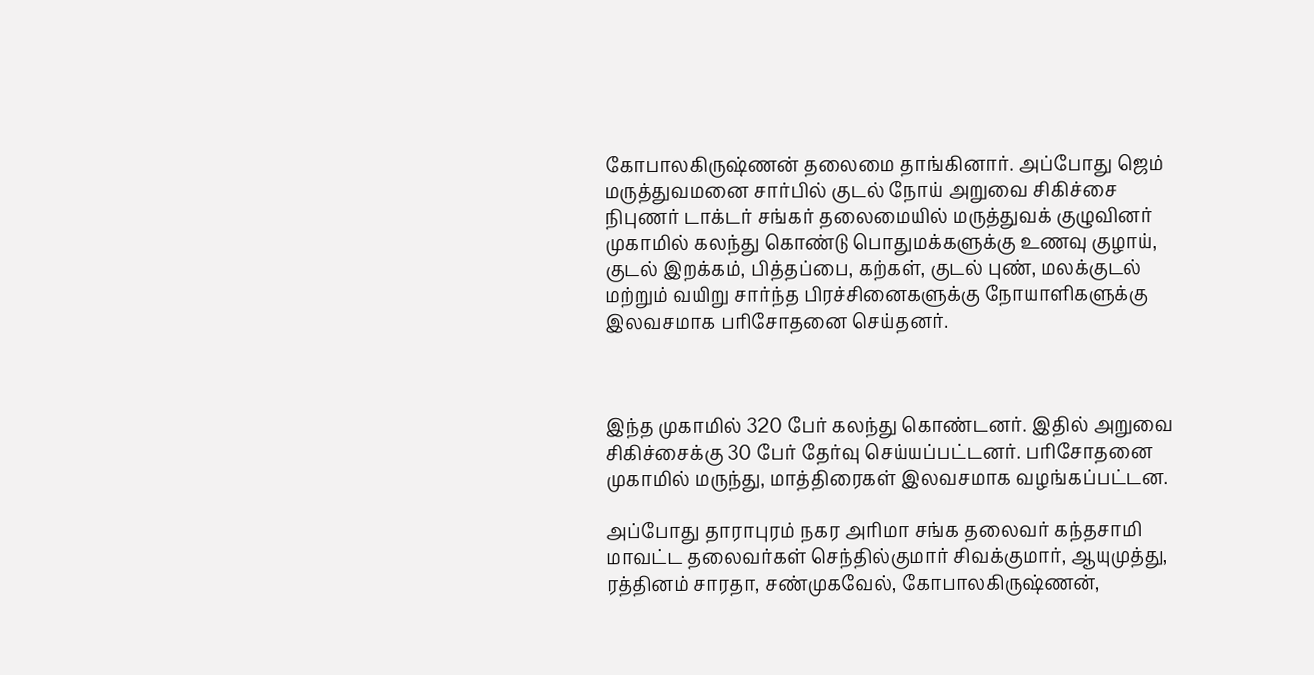கோபாலகிருஷ்ணன் தலைமை தாங்கினார். அப்போது ஜெம் மருத்துவமனை சார்பில் குடல் நோய் அறுவை சிகிச்சை நிபுணர் டாக்டர் சங்கர் தலைமையில் மருத்துவக் குழுவினர் முகாமில் கலந்து கொண்டு பொதுமக்களுக்கு உணவு குழாய், குடல் இறக்கம், பித்தப்பை, கற்கள், குடல் புண், மலக்குடல் மற்றும் வயிறு சார்ந்த பிரச்சினைகளுக்கு நோயாளிகளுக்கு இலவசமாக பரிசோதனை செய்தனர்.



இந்த முகாமில் 320 பேர் கலந்து கொண்டனர். இதில் அறுவை சிகிச்சைக்கு 30 பேர் தேர்வு செய்யப்பட்டனர். பரிசோதனை முகாமில் மருந்து, மாத்திரைகள் இலவசமாக வழங்கப்பட்டன.

அப்போது தாராபுரம் நகர அரிமா சங்க தலைவர் கந்தசாமி மாவட்ட தலைவர்கள் செந்தில்குமார் சிவக்குமார், ஆயுமுத்து, ரத்தினம் சாரதா, சண்முகவேல், கோபாலகிருஷ்ணன்,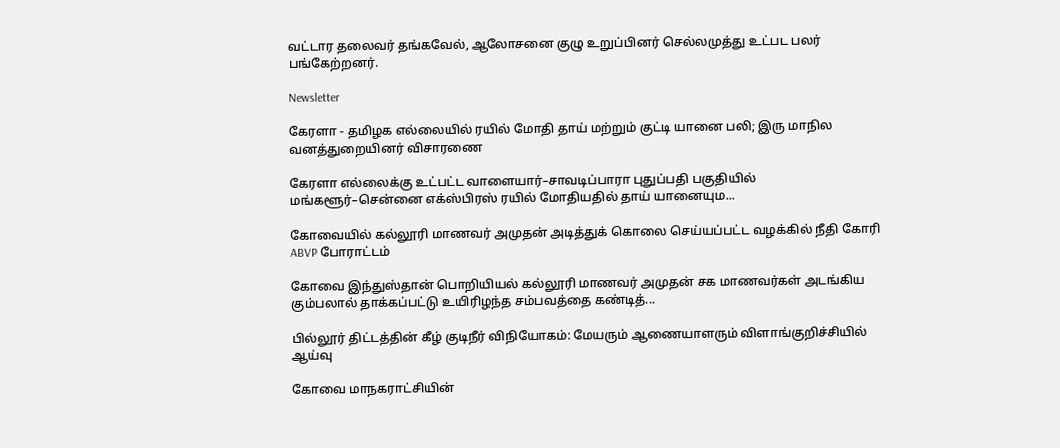வட்டார தலைவர் தங்கவேல், ஆலோசனை குழு உறுப்பினர் செல்லமுத்து உட்பட பலர் பங்கேற்றனர்.

Newsletter

கேரளா - தமிழக எல்லையில் ரயில் மோதி தாய் மற்றும் குட்டி யானை பலி; இரு மாநில வனத்துறையினர் விசாரணை

கேரளா எல்லைக்கு உட்பட்ட வாளையார்–சாவடிப்பாரா புதுப்பதி பகுதியில் மங்களூர்–சென்னை எக்ஸ்பிரஸ் ரயில் மோதியதில் தாய் யானையும...

கோவையில் கல்லூரி மாணவர் அமுதன் அடித்துக் கொலை செய்யப்பட்ட வழக்கில் நீதி கோரி ABVP போராட்டம்

கோவை இந்துஸ்தான் பொறியியல் கல்லூரி மாணவர் அமுதன் சக மாணவர்கள் அடங்கிய கும்பலால் தாக்கப்பட்டு உயிரிழந்த சம்பவத்தை கண்டித்...

பில்லூர் திட்டத்தின் கீழ் குடிநீர் விநியோகம்: மேயரும் ஆணையாளரும் விளாங்குறிச்சியில் ஆய்வு

கோவை மாநகராட்சியின்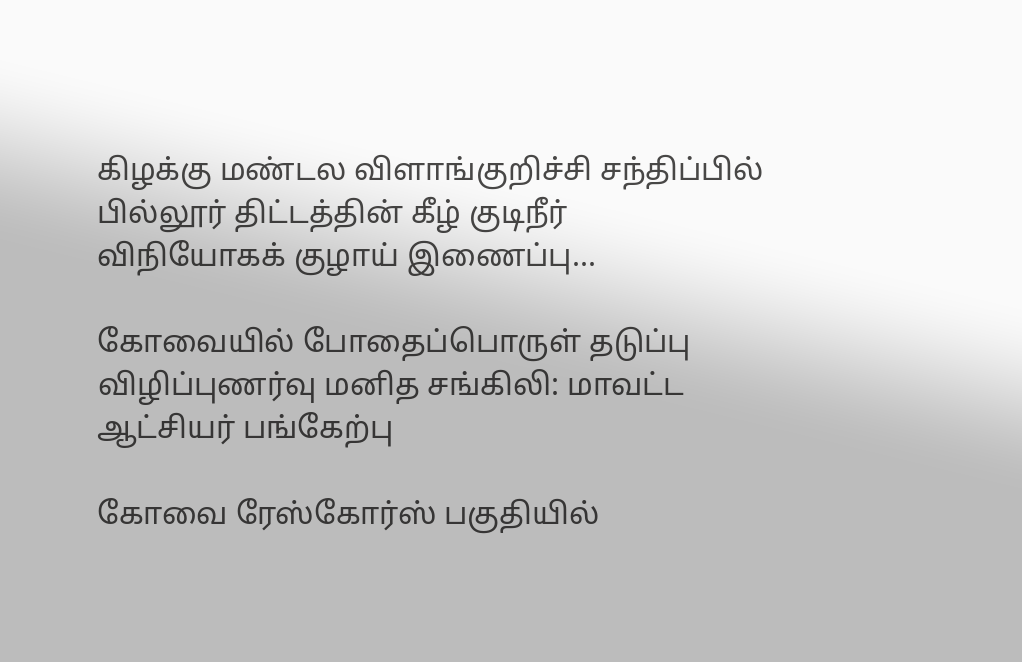கிழக்கு மண்டல விளாங்குறிச்சி சந்திப்பில் பில்லூர் திட்டத்தின் கீழ் குடிநீர் விநியோகக் குழாய் இணைப்பு...

கோவையில் போதைப்பொருள் தடுப்பு விழிப்புணர்வு மனித சங்கிலி: மாவட்ட ஆட்சியர் பங்கேற்பு

கோவை ரேஸ்கோர்ஸ் பகுதியில்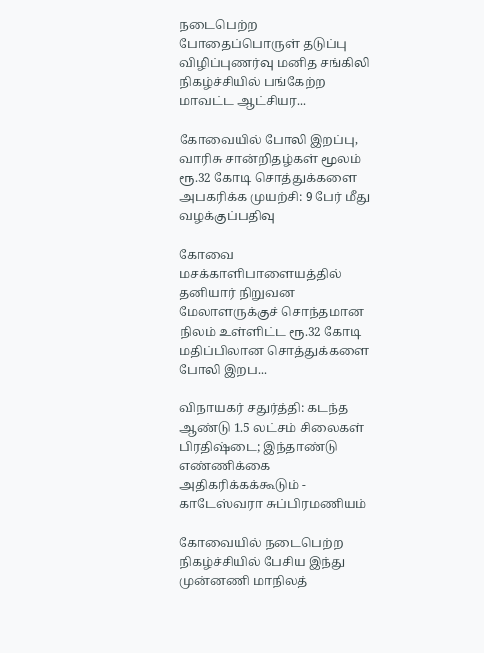நடைபெற்ற போதைப்பொருள் தடுப்பு விழிப்புணர்வு மனித சங்கிலி நிகழ்ச்சியில் பங்கேற்ற மாவட்ட ஆட்சியர...

கோவையில் போலி இறப்பு, வாரிசு சான்றிதழ்கள் மூலம் ரூ.32 கோடி சொத்துக்களை அபகரிக்க முயற்சி: 9 பேர் மீது வழக்குப்பதிவு

கோவை மசக்காளிபாளையத்தில் தனியார் நிறுவன மேலாளருக்குச் சொந்தமான நிலம் உள்ளிட்ட ரூ.32 கோடி மதிப்பிலான சொத்துக்களை போலி இறப...

விநாயகர் சதுர்த்தி: கடந்த ஆண்டு 1.5 லட்சம் சிலைகள் பிரதிஷ்டை; இந்தாண்டு எண்ணிக்கை அதிகரிக்கக்கூடும் - காடேஸ்வரா சுப்பிரமணியம்

கோவையில் நடைபெற்ற நிகழ்ச்சியில் பேசிய இந்து முன்னணி மாநிலத்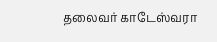தலைவர் காடேஸ்வரா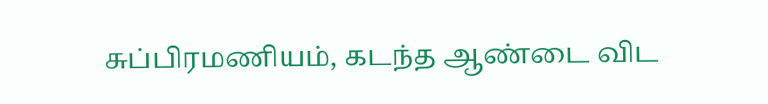சுப்பிரமணியம், கடந்த ஆண்டை விட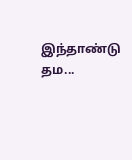இந்தாண்டு தம...